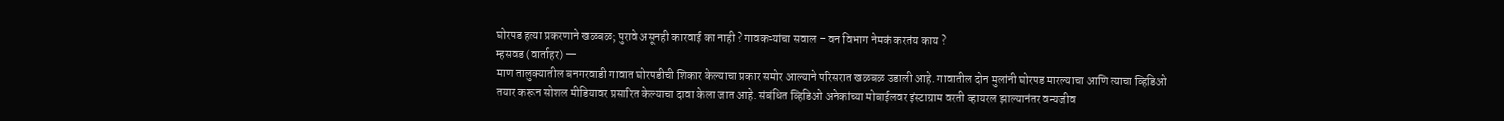घोरपड हत्या प्रकरणाने खळबळ; पुरावे असूनही कारवाई का नाही ? गावकऱ्यांचा सवाल – वन विभाग नेमकं करतंय काय ?
म्हसवड (वार्ताहर) —
माण तालुक्यातील बनगरवाडी गावात घोरपडीची शिकार केल्याचा प्रकार समोर आल्याने परिसरात खळबळ उडाली आहे. गावातील दोन मुलांनी घोरपड मारल्याचा आणि त्याचा व्हिडिओ तयार करून सोशल मीडियावर प्रसारित केल्याचा दावा केला जात आहे. संबंधित व्हिडिओ अनेकांच्या मोबाईलवर इंस्टाग्राम वरती व्हायरल झाल्यानंतर वन्यजीव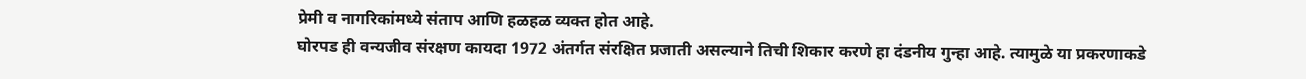प्रेमी व नागरिकांमध्ये संताप आणि हळहळ व्यक्त होत आहे.
घोरपड ही वन्यजीव संरक्षण कायदा 1972 अंतर्गत संरक्षित प्रजाती असल्याने तिची शिकार करणे हा दंडनीय गुन्हा आहे. त्यामुळे या प्रकरणाकडे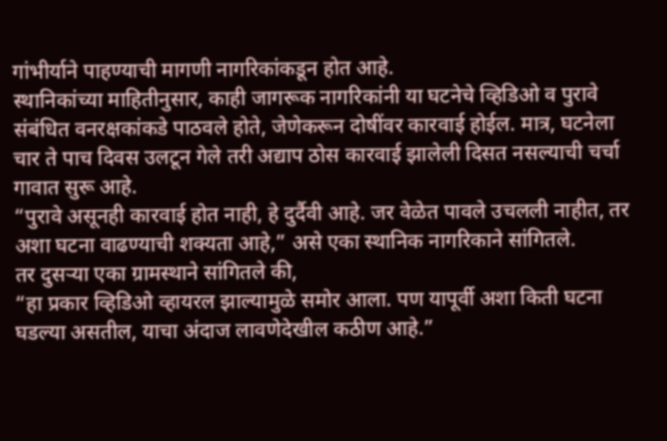गांभीर्याने पाहण्याची मागणी नागरिकांकडून होत आहे.
स्थानिकांच्या माहितीनुसार, काही जागरूक नागरिकांनी या घटनेचे व्हिडिओ व पुरावे संबंधित वनरक्षकांकडे पाठवले होते, जेणेकरून दोषींवर कारवाई होईल. मात्र, घटनेला चार ते पाच दिवस उलटून गेले तरी अद्याप ठोस कारवाई झालेली दिसत नसल्याची चर्चा गावात सुरू आहे.
“पुरावे असूनही कारवाई होत नाही, हे दुर्दैवी आहे. जर वेळेत पावले उचलली नाहीत, तर अशा घटना वाढण्याची शक्यता आहे,” असे एका स्थानिक नागरिकाने सांगितले.
तर दुसऱ्या एका ग्रामस्थाने सांगितले की,
“हा प्रकार व्हिडिओ व्हायरल झाल्यामुळे समोर आला. पण यापूर्वी अशा किती घटना घडल्या असतील, याचा अंदाज लावणेदेखील कठीण आहे.”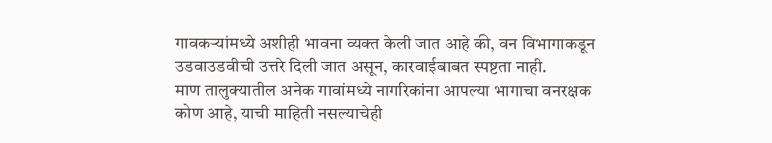गावकऱ्यांमध्ये अशीही भावना व्यक्त केली जात आहे की, वन विभागाकडून उडवाउडवीची उत्तरे दिली जात असून, कारवाईबाबत स्पष्टता नाही.
माण तालुक्यातील अनेक गावांमध्ये नागरिकांना आपल्या भागाचा वनरक्षक कोण आहे, याची माहिती नसल्याचेही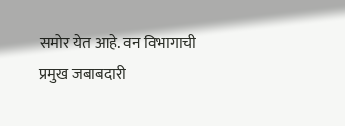समोर येत आहे. वन विभागाची प्रमुख जबाबदारी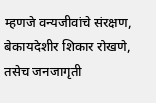म्हणजे वन्यजीवांचे संरक्षण, बेकायदेशीर शिकार रोखणे, तसेच जनजागृती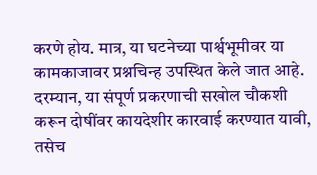करणे होय. मात्र, या घटनेच्या पार्श्वभूमीवर या कामकाजावर प्रश्नचिन्ह उपस्थित केले जात आहे.
दरम्यान, या संपूर्ण प्रकरणाची सखोल चौकशी करून दोषींवर कायदेशीर कारवाई करण्यात यावी, तसेच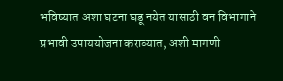भविष्यात अशा घटना घडू नयेत यासाठी वन विभागाने प्रभावी उपाययोजना कराव्यात, अशी मागणी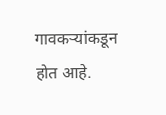गावकऱ्यांकडून होत आहे.